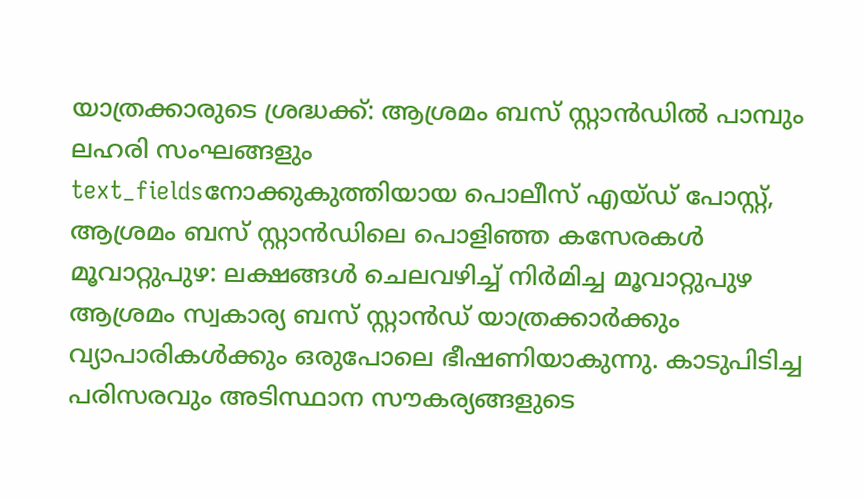യാത്രക്കാരുടെ ശ്രദ്ധക്ക്: ആശ്രമം ബസ് സ്റ്റാൻഡിൽ പാമ്പും ലഹരി സംഘങ്ങളും
text_fieldsനോക്കുകുത്തിയായ പൊലീസ് എയ്ഡ് പോസ്റ്റ്, ആശ്രമം ബസ് സ്റ്റാൻഡിലെ പൊളിഞ്ഞ കസേരകൾ
മൂവാറ്റുപുഴ: ലക്ഷങ്ങൾ ചെലവഴിച്ച് നിർമിച്ച മൂവാറ്റുപുഴ ആശ്രമം സ്വകാര്യ ബസ് സ്റ്റാൻഡ് യാത്രക്കാർക്കും വ്യാപാരികൾക്കും ഒരുപോലെ ഭീഷണിയാകുന്നു. കാടുപിടിച്ച പരിസരവും അടിസ്ഥാന സൗകര്യങ്ങളുടെ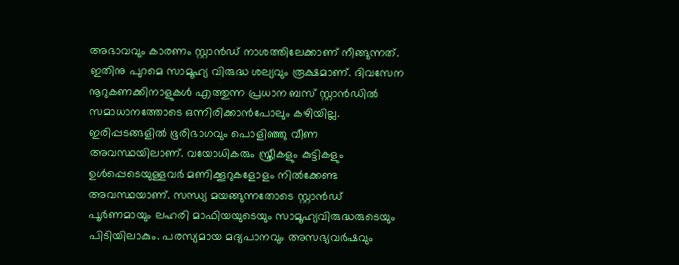അഭാവവും കാരണം സ്റ്റാൻഡ് നാശത്തിലേക്കാണ് നീങ്ങുന്നത്. ഇതിനു പുറമെ സാമൂഹ്യ വിരുദ്ധ ശല്യവും രൂക്ഷമാണ്. ദിവസേന നൂറുകണക്കിനാളുകൾ എത്തുന്ന പ്രധാന ബസ് സ്റ്റാൻഡിൽ സമാധാനത്തോടെ ഒന്നിരിക്കാൻപോലും കഴിയില്ല.
ഇരിപ്പടങ്ങളിൽ ഭൂരിഭാഗവും പൊളിഞ്ഞു വീണ അവസ്ഥയിലാണ്. വയോധികരും സ്ത്രീകളും കുട്ടികളും ഉൾപ്പെടെയുള്ളവർ മണിക്കൂറുകളോളം നിൽക്കേണ്ട അവസ്ഥയാണ്. സന്ധ്യ മയങ്ങുന്നതോടെ സ്റ്റാൻഡ് പൂർണമായും ലഹരി മാഫിയയുടെയും സാമൂഹ്യവിരുദ്ധരുടെയും പിടിയിലാകും. പരസ്യമായ മദ്യപാനവും അസഭ്യവർഷവും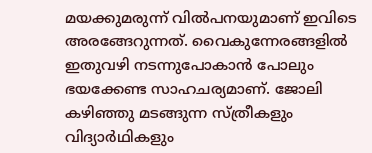മയക്കുമരുന്ന് വിൽപനയുമാണ് ഇവിടെ അരങ്ങേറുന്നത്. വൈകുന്നേരങ്ങളിൽ ഇതുവഴി നടന്നുപോകാൻ പോലും ഭയക്കേണ്ട സാഹചര്യമാണ്. ജോലി കഴിഞ്ഞു മടങ്ങുന്ന സ്ത്രീകളും വിദ്യാർഥികളും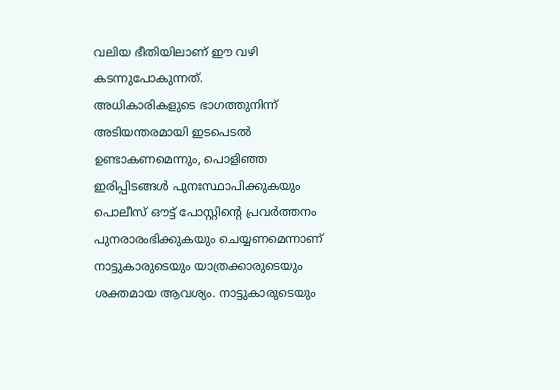വലിയ ഭീതിയിലാണ് ഈ വഴി കടന്നുപോകുന്നത്.
അധികാരികളുടെ ഭാഗത്തുനിന്ന് അടിയന്തരമായി ഇടപെടൽ ഉണ്ടാകണമെന്നും, പൊളിഞ്ഞ ഇരിപ്പിടങ്ങൾ പുനഃസ്ഥാപിക്കുകയും പൊലീസ് ഔട്ട് പോസ്റ്റിന്റെ പ്രവർത്തനം പുനരാരംഭിക്കുകയും ചെയ്യണമെന്നാണ് നാട്ടുകാരുടെയും യാത്രക്കാരുടെയും ശക്തമായ ആവശ്യം. നാട്ടുകാരുടെയും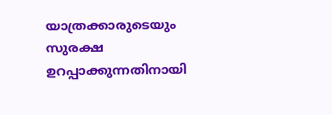യാത്രക്കാരുടെയും സുരക്ഷ ഉറപ്പാക്കുന്നതിനായി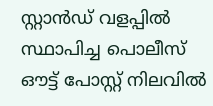സ്റ്റാൻഡ് വളപ്പിൽ സ്ഥാപിച്ച പൊലീസ് ഔട്ട് പോസ്റ്റ് നിലവിൽ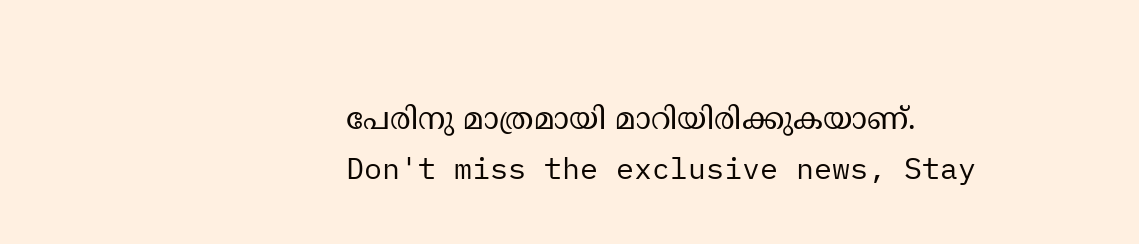പേരിനു മാത്രമായി മാറിയിരിക്കുകയാണ്.
Don't miss the exclusive news, Stay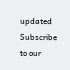updated
Subscribe to our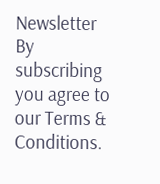Newsletter
By subscribing you agree to our Terms & Conditions.